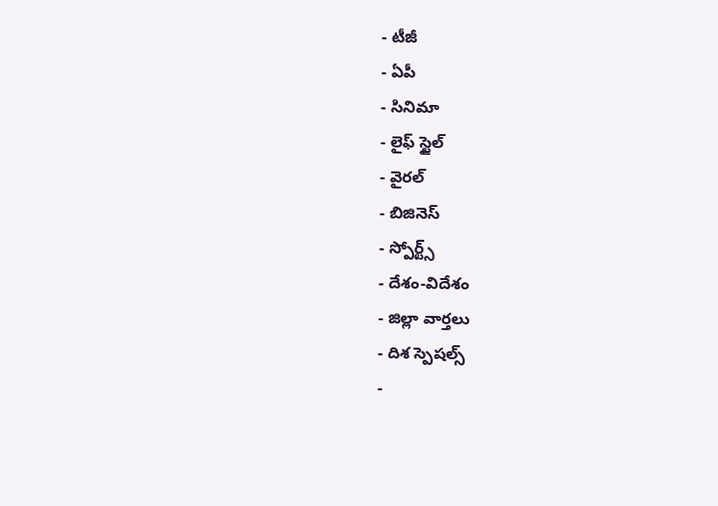- టీజీ
- ఏపీ
- సినిమా
- లైఫ్ స్టైల్
- వైరల్
- బిజినెస్
- స్పోర్ట్స్
- దేశం-విదేశం
- జిల్లా వార్తలు
- దిశ స్పెషల్స్
-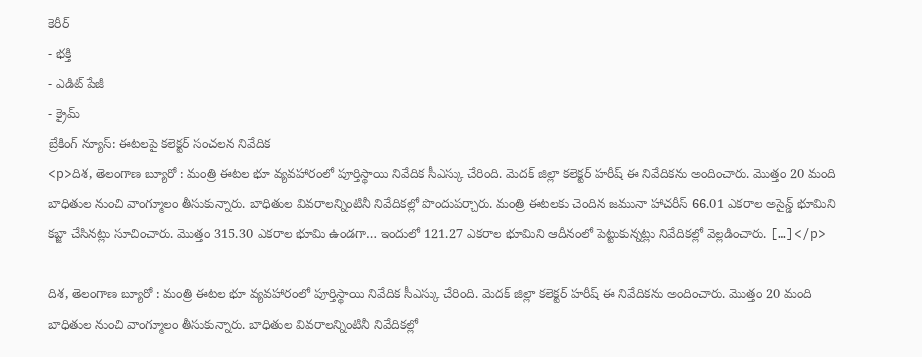కెరీర్
- భక్తి
- ఎడిట్ పేజీ
- క్రైమ్
బ్రేకింగ్ న్యూస్: ఈటలపై కలెక్టర్ సంచలన నివేదిక
<p>దిశ, తెలంగాణ బ్యూరో : మంత్రి ఈటల భూ వ్యవహారంలో పూర్తిస్థాయి నివేదిక సీఎస్కు చేరింది. మెదక్ జిల్లా కలెక్టర్ హరీష్ ఈ నివేదికను అందించారు. మొత్తం 20 మంది బాధితుల నుంచి వాంగ్మూలం తీసుకున్నారు. బాధితుల వివరాలన్నింటినీ నివేదికల్లో పొందుపర్చారు. మంత్రి ఈటలకు చెందిన జమునా హాచరీస్ 66.01 ఎకరాల అసైన్డ్ భూమిని కబ్జా చేసినట్లు సూచించారు. మొత్తం 315.30 ఎకరాల భూమి ఉండగా… ఇందులో 121.27 ఎకరాల భూమిని ఆదీనంలో పెట్టుకున్నట్లు నివేదికల్లో వెల్లడించారు. […]</p>

దిశ, తెలంగాణ బ్యూరో : మంత్రి ఈటల భూ వ్యవహారంలో పూర్తిస్థాయి నివేదిక సీఎస్కు చేరింది. మెదక్ జిల్లా కలెక్టర్ హరీష్ ఈ నివేదికను అందించారు. మొత్తం 20 మంది బాధితుల నుంచి వాంగ్మూలం తీసుకున్నారు. బాధితుల వివరాలన్నింటినీ నివేదికల్లో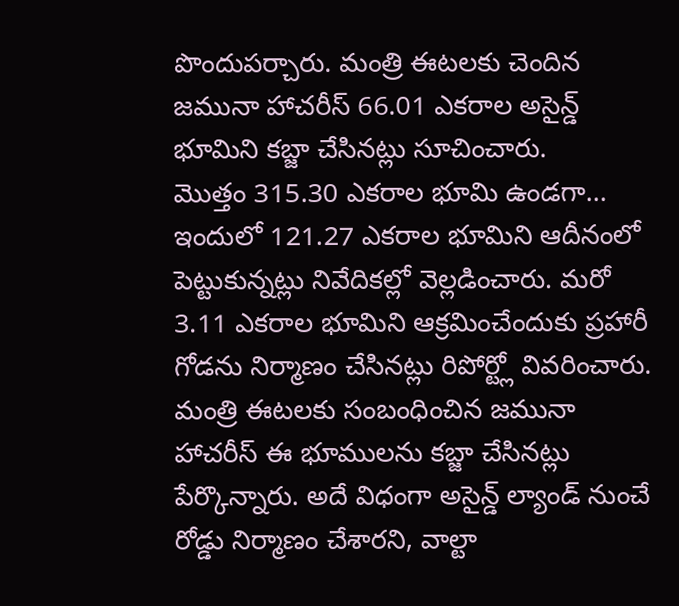పొందుపర్చారు. మంత్రి ఈటలకు చెందిన జమునా హాచరీస్ 66.01 ఎకరాల అసైన్డ్ భూమిని కబ్జా చేసినట్లు సూచించారు.
మొత్తం 315.30 ఎకరాల భూమి ఉండగా… ఇందులో 121.27 ఎకరాల భూమిని ఆదీనంలో పెట్టుకున్నట్లు నివేదికల్లో వెల్లడించారు. మరో 3.11 ఎకరాల భూమిని ఆక్రమించేందుకు ప్రహారీ గోడను నిర్మాణం చేసినట్లు రిపోర్ట్లో వివరించారు. మంత్రి ఈటలకు సంబంధించిన జమునా హాచరీస్ ఈ భూములను కబ్జా చేసినట్లు పేర్కొన్నారు. అదే విధంగా అసైన్డ్ ల్యాండ్ నుంచే రోడ్డు నిర్మాణం చేశారని, వాల్టా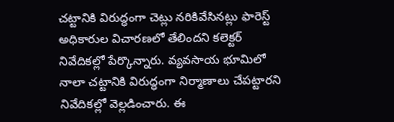చట్టానికి విరుద్ధంగా చెట్లు నరికివేసినట్లు ఫారెస్ట్ అధికారుల విచారణలో తేలిందని కలెక్టర్ నివేదికల్లో పేర్కొన్నారు. వ్యవసాయ భూమిలో నాలా చట్టానికి విరుద్ధంగా నిర్మాణాలు చేపట్టారని నివేదికల్లో వెల్లడించారు. ఈ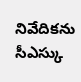నివేదికను సీఎస్కు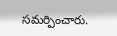సమర్పించారు.